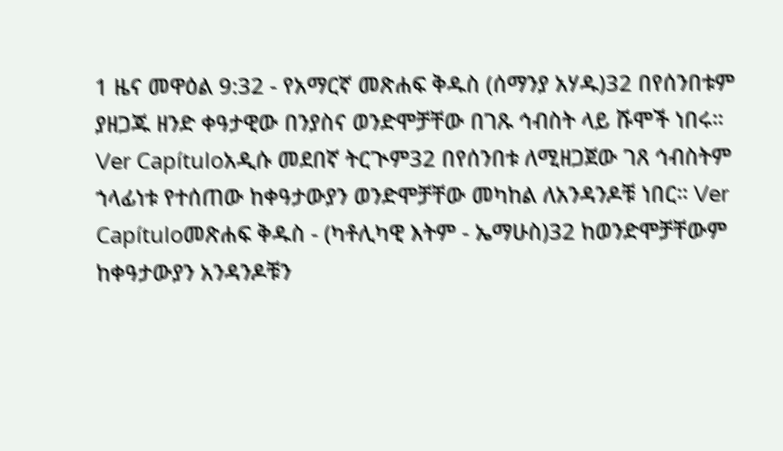1 ዜና መዋዕል 9:32 - የአማርኛ መጽሐፍ ቅዱስ (ሰማንያ አሃዱ)32 በየሰንበቱም ያዘጋጁ ዘንድ ቀዓታዊው በንያስና ወንድሞቻቸው በገጹ ኅብስት ላይ ሹሞች ነበሩ። Ver Capítuloአዲሱ መደበኛ ትርጒም32 በየሰንበቱ ለሚዘጋጀው ገጸ ኅብስትም ኀላፊነቱ የተሰጠው ከቀዓታውያን ወንድሞቻቸው መካከል ለአንዳንዶቹ ነበር። Ver Capítuloመጽሐፍ ቅዱስ - (ካቶሊካዊ እትም - ኤማሁስ)32 ከወንድሞቻቸውም ከቀዓታውያን አንዳንዶቹን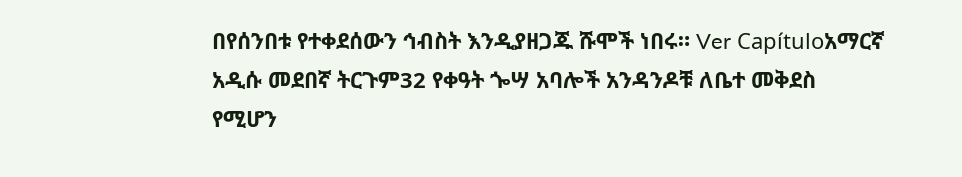በየሰንበቱ የተቀደሰውን ኅብስት እንዲያዘጋጁ ሹሞች ነበሩ። Ver Capítuloአማርኛ አዲሱ መደበኛ ትርጉም32 የቀዓት ጐሣ አባሎች አንዳንዶቹ ለቤተ መቅደስ የሚሆን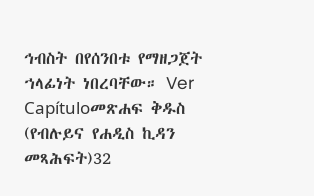ኅብስት በየሰንበቱ የማዘጋጀት ኀላፊነት ነበረባቸው። Ver Capítuloመጽሐፍ ቅዱስ (የብሉይና የሐዲስ ኪዳን መጻሕፍት)32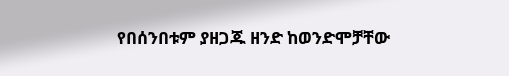የበሰንበቱም ያዘጋጁ ዘንድ ከወንድሞቻቸው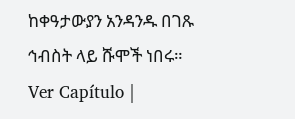ከቀዓታውያን አንዳንዱ በገጹ ኅብስት ላይ ሹሞች ነበሩ። Ver Capítulo |